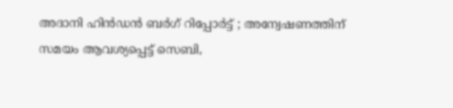അദാനി ഹിൻഡൻ ബർഗ് റിപ്പോർട്ട് ; അന്വേഷണത്തിന് സമയം ആവശ്യപ്പെട്ട് സെബി,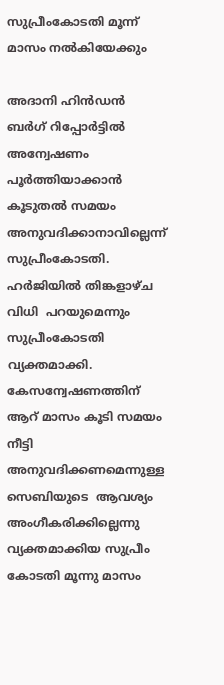സുപ്രീംകോടതി മൂന്ന് മാസം നൽകിയേക്കും

അദാനി ഹിൻഡൻ ബർഗ് റിപ്പോർട്ടിൽ അന്വേഷണം പൂർത്തിയാക്കാൻ കൂടുതൽ സമയം അനുവദിക്കാനാവില്ലെന്ന് സുപ്രീംകോടതി. ഹർജിയിൽ തിങ്കളാഴ്ച വിധി  പറയുമെന്നും സുപ്രീംകോടതി  വ്യക്തമാക്കി. കേസന്വേഷണത്തിന് ആറ് മാസം കൂടി സമയം നീട്ടി  അനുവദിക്കണമെന്നുള്ള  സെബിയുടെ  ആവശ്യം അംഗീകരിക്കില്ലെന്നു വ്യക്തമാക്കിയ സുപ്രീം കോടതി മൂന്നു മാസം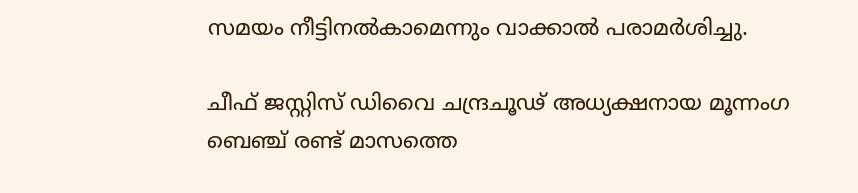സമയം നീട്ടിനൽകാമെന്നും വാക്കാൽ പരാമർശിച്ചു.

ചീഫ് ജസ്റ്റിസ് ഡിവൈ ചന്ദ്രചൂഢ് അധ്യക്ഷനായ മൂന്നംഗ  ബെഞ്ച് രണ്ട് മാസത്തെ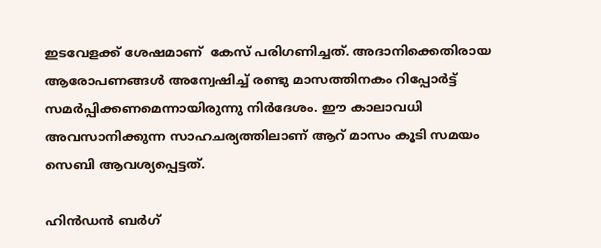ഇടവേളക്ക് ശേഷമാണ്  കേസ് പരിഗണിച്ചത്. അദാനിക്കെതിരായ ആരോപണങ്ങൾ അന്വേഷിച്ച് രണ്ടു മാസത്തിനകം റിപ്പോർട്ട് സമർപ്പിക്കണമെന്നായിരുന്നു നിർദേശം. ഈ കാലാവധി അവസാനിക്കുന്ന സാഹചര്യത്തിലാണ് ആറ് മാസം കൂടി സമയം സെബി ആവശ്യപ്പെട്ടത്.

ഹിൻഡൻ ബർഗ്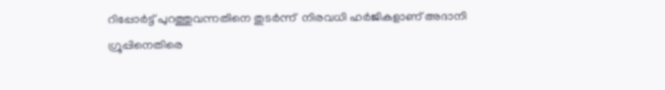റിപ്പോർട്ട് പുറത്തുവന്നതിനെ തുടർന്ന്  നിരവധി ഹർജികളാണ് അദാനി ഗ്രൂപ്പിനെതിരെ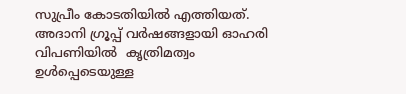സുപ്രീം കോടതിയിൽ എത്തിയത്. അദാനി ഗ്രൂപ്പ് വർഷങ്ങളായി ഓഹരി വിപണിയിൽ  കൃത്രിമത്വം  ഉൾപ്പെടെയുള്ള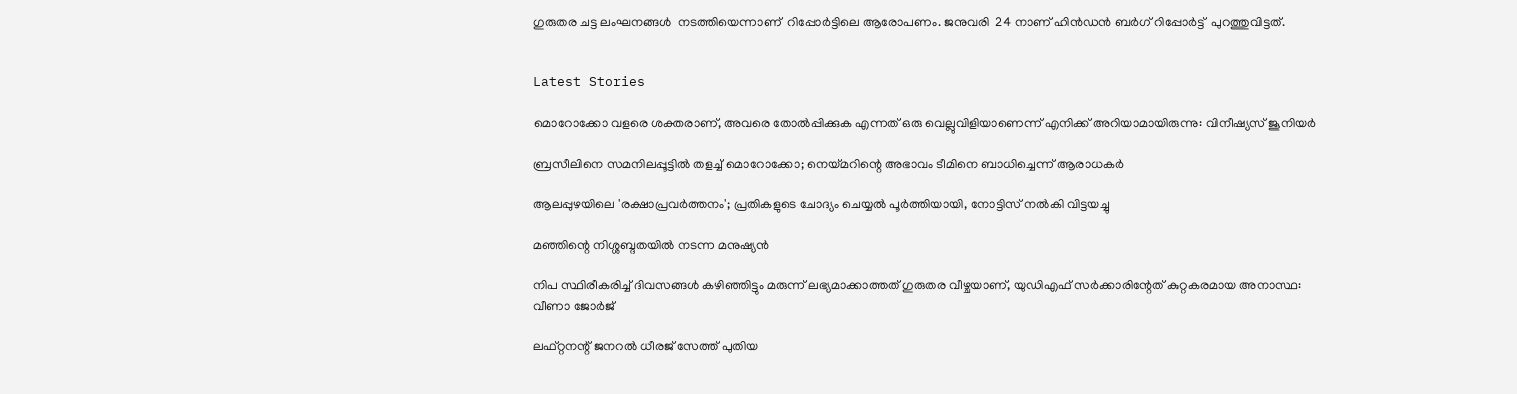ഗുരുതര ചട്ട ലംഘനങ്ങൾ  നടത്തിയെന്നാണ്  റിപ്പോർട്ടിലെ ആരോപണം. ജനുവരി  24 നാണ് ഹിൻഡൻ ബർഗ് റിപ്പോർട്ട്  പുറത്തുവിട്ടത്.


Latest Stories

മൊറോക്കോ വളരെ ശക്തരാണ്, അവരെ തോൽപ്പിക്കുക എന്നത് ഒരു വെല്ലുവിളിയാണെന്ന് എനിക്ക് അറിയാമായിരുന്നു: വിനീഷ്യസ് ജൂനിയർ

ബ്രസീലിനെ സമനിലപ്പൂട്ടിൽ തളച്ച് മൊറോക്കോ; നെയ്മറിന്റെ അഭാവം ടീമിനെ ബാധിച്ചെന്ന് ആരാധകർ

ആലപ്പുഴയിലെ 'രക്ഷാപ്രവർത്തനം'; പ്രതികളുടെ ചോദ്യം ചെയ്യൽ പൂർത്തിയായി, നോട്ടിസ് നൽകി വിട്ടയച്ചു

മഞ്ഞിന്റെ നിശ്ശബ്ദതയിൽ നടന്ന മനുഷ്യൻ

നിപ സ്ഥിരീകരിച്ച് ദിവസങ്ങൾ കഴിഞ്ഞിട്ടും മരുന്ന് ലഭ്യമാക്കാത്തത് ഗുരുതര വീഴ്ചയാണ്, യുഡിഎഫ് സർക്കാരിന്റേത് കുറ്റകരമായ അനാസ്ഥ: വീണാ ജോർജ്

ലഫ്റ്റനന്റ് ജനറൽ ധീരജ് സേത്ത് പുതിയ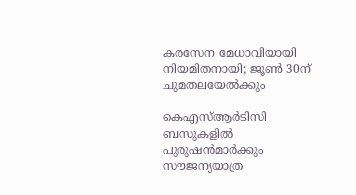കരസേന മേധാവിയായി നിയമിതനായി; ജൂൺ 30ന് ചുമതലയേൽക്കും

കെഎസ്ആർടിസി ബസുകളിൽ പുരുഷൻമാർക്കും സൗജന്യയാത്ര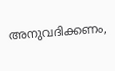അനുവദിക്കണം,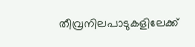തീവ്രനിലപാടുകളിലേക്ക്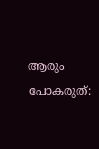ആരും പോകരുത്: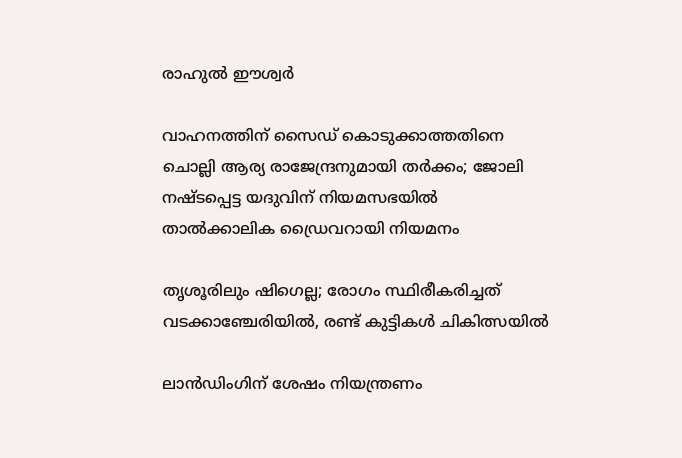രാഹുൽ ഈശ്വർ

വാഹനത്തിന് സൈഡ് കൊടുക്കാത്തതിനെ ചൊല്ലി ആര്യ രാജേന്ദ്രനുമായി തർക്കം; ജോലി നഷ്ടപ്പെട്ട യദുവിന് നിയമസഭയിൽ താൽക്കാലിക ഡ്രൈവറായി നിയമനം

തൃശൂരിലും ഷിഗെല്ല; രോഗം സ്ഥിരീകരിച്ചത് വടക്കാഞ്ചേരിയിൽ, രണ്ട് കുട്ടികൾ ചികിത്സയിൽ

ലാൻഡിംഗിന് ശേഷം നിയന്ത്രണം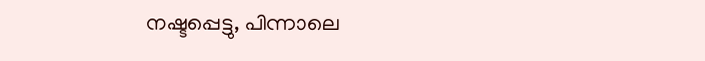നഷ്ടപ്പെട്ടു, പിന്നാലെ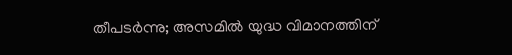തീപടർന്നു; അസമിൽ യുദ്ധ വിമാനത്തിന്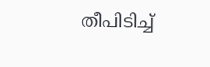തീപിടിച്ച്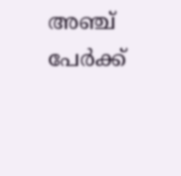അഞ്ച് പേർക്ക്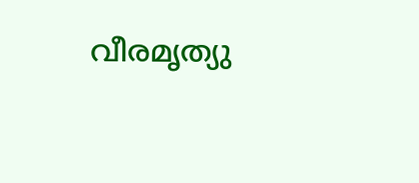വീരമൃത്യു